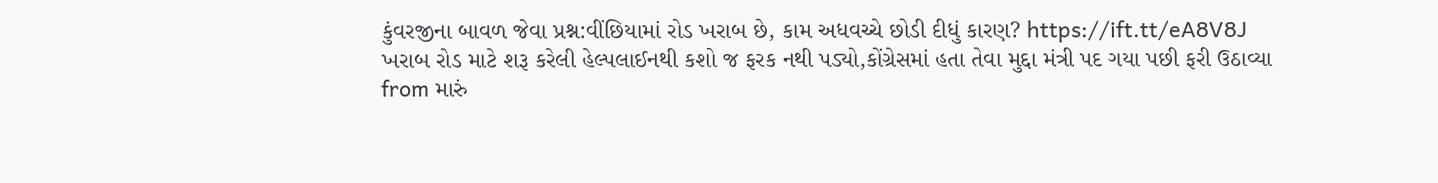કુંવરજીના બાવળ જેવા પ્રશ્ન:વીંછિયામાં રોડ ખરાબ છે, કામ અધવચ્ચે છોડી દીધું કારણ? https://ift.tt/eA8V8J
ખરાબ રોડ માટે શરૂ કરેલી હેલ્પલાઈનથી કશો જ ફરક નથી પડ્યો,કોંગ્રેસમાં હતા તેવા મુદ્દા મંત્રી પદ ગયા પછી ફરી ઉઠાવ્યા
from મારું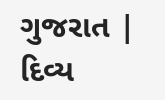ગુજરાત | દિવ્ય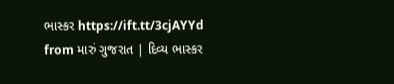ભાસ્કર https://ift.tt/3cjAYYd
from મારું ગુજરાત | દિવ્ય ભાસ્કર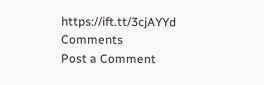https://ift.tt/3cjAYYd
Comments
Post a Comment